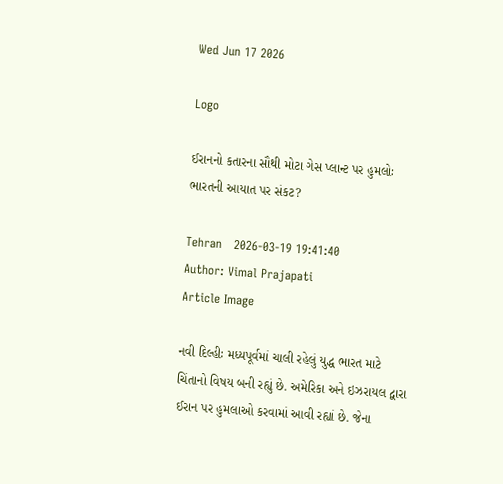Wed Jun 17 2026

Logo

ઈરાનનો કતારના સૌથી મોટા ગેસ પ્લાન્ટ પર હુમલોઃ ભારતની આયાત પર સંકટ?

Tehran   2026-03-19 19:41:40
Author: Vimal Prajapati
Article Image

નવી દિલ્હીઃ મધ્યપૂર્વમાં ચાલી રહેલું યુદ્ધ ભારત માટે ચિંતાનો વિષય બની રહ્યું છે. અમેરિકા અને ઇઝરાયલ દ્વારા ઈરાન પર હુમલાઓ કરવામાં આવી રહ્યાં છે. જેના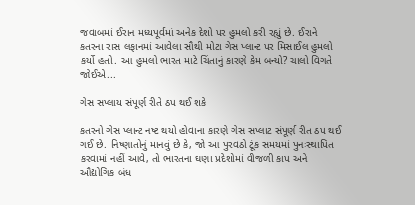જવાબમાં ઈરાન મધ્યપૂર્વમાં અનેક દેશો પર હુમલો કરી રહ્યું છે. ઈરાને કતરના રાસ લફાનમાં આવેલા સૌથી મોટા ગેસ પ્લાન્ટ પર મિસાઈલ હુમલો કર્યો હતો. આ હુમલો ભારત માટે ચિંતાનું કારણે કેમ બન્યો? ચાલો વિગતે જોઈએ...

ગેસ સપ્લાય સંપૂર્ણ રીતે ઠપ થઈ શકે

કતરનો ગેસ પ્લાન્ટ નષ્ટ થયો હોવાના કારણે ગેસ સપ્લાટ સંપૂર્ણ રીત ઠપ થઈ ગઈ છે. નિષ્ણાતોનું માનવું છે કે, જો આ પુરવઠો ટૂંક સમયમાં પુનઃસ્થાપિત કરવામાં નહીં આવે, તો ભારતના ઘણા પ્રદેશોમાં વીજળી કાપ અને ઔદ્યોગિક બંધ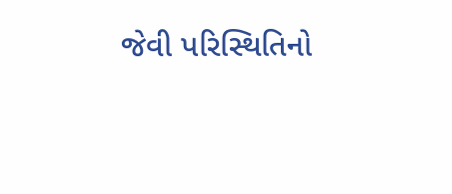જેવી પરિસ્થિતિનો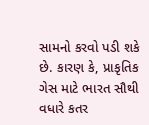સામનો કરવો પડી શકે છે. કારણ કે, પ્રાકૃતિક ગેસ માટે ભારત સૌથી વધારે કતર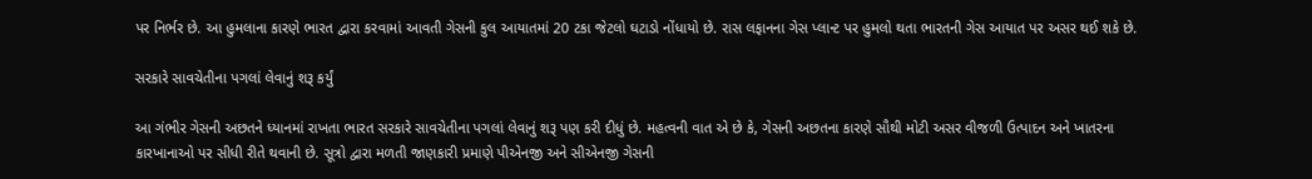પર નિર્ભર છે. આ હુમલાના કારણે ભારત દ્વારા કરવામાં આવતી ગેસની કુલ આયાતમાં 20 ટકા જેટલો ઘટાડો નોંધાયો છે. રાસ લફાનના ગેસ પ્લાન્ટ પર હુમલો થતા ભારતની ગેસ આયાત પર અસર થઈ શકે છે.

સરકારે સાવચેતીના પગલાં લેવાનું શરૂ કર્યું

આ ગંભીર ગેસની અછતને ધ્યાનમાં રાખતા ભારત સરકારે સાવચેતીના પગલાં લેવાનું શરૂ પણ કરી દીધું છે. મહત્વની વાત એ છે કે, ગેસની અછતના કારણે સૌથી મોટી અસર વીજળી ઉત્પાદન અને ખાતરના કારખાનાઓ પર સીધી રીતે થવાની છે. સૂત્રો દ્વારા મળતી જાણકારી પ્રમાણે પીએનજી અને સીએનજી ગેસની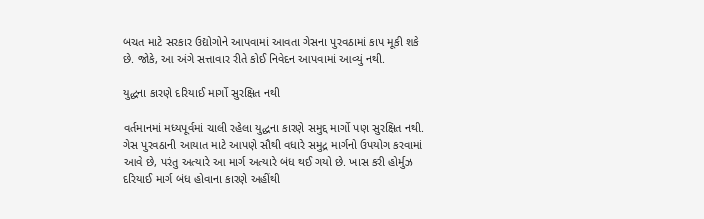બચત માટે સરકાર ઉદ્યોગોને આપવામાં આવતા ગેસના પુરવઠામાં કાપ મૂકી શકે છે. જોકે, આ અંગે સત્તાવાર રીતે કોઈ નિવેદન આપવામાં આવ્યું નથી.

યુદ્ધના કારણે દરિયાઈ માર્ગો સુરક્ષિત નથી

વર્તમાનમાં મધ્યપૂર્વમાં ચાલી રહેલા યુદ્ધના કારણે સમુદ્દ માર્ગો પણ સુરક્ષિત નથી. ગેસ પુરવઠાની આયાત માટે આપણે સૌથી વધારે સમુદ્ર માર્ગનો ઉપયોગ કરવામાં આવે છે, પરંતુ અત્યારે આ માર્ગ અત્યારે બંધ થઈ ગયો છે. ખાસ કરી હોર્મુઝ દરિયાઈ માર્ગ બંધ હોવાના કારણે અહીંથી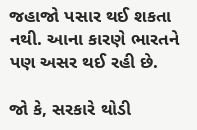જહાજો પસાર થઈ શકતા નથી. આના કારણે ભારતને પણ અસર થઈ રહી છે.

જો કે, સરકારે થોડી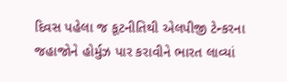દિવસ પહેલા જ કૂટનીતિથી એલપીજી ટેન્કરના જહાજોને હોર્મુઝ પાર કરાવીને ભારત લાવ્યાં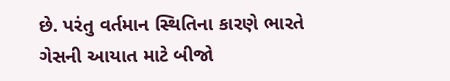છે. પરંતુ વર્તમાન સ્થિતિના કારણે ભારતે ગેસની આયાત માટે બીજો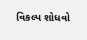વિકલ્પ શોધવો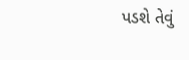પડશે તેવું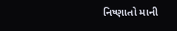નિષ્ણાતો માની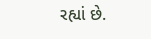રહ્યાં છે.